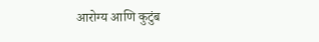आरोग्य आणि कुटुंब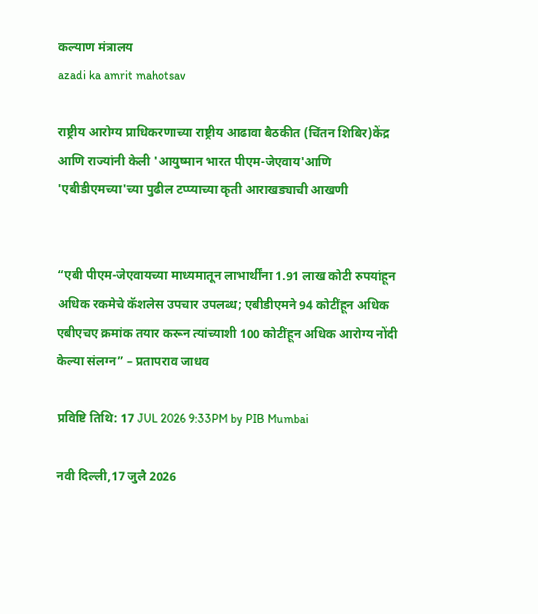कल्याण मंत्रालय
azadi ka amrit mahotsav

राष्ट्रीय आरोग्य प्राधिकरणाच्या राष्ट्रीय आढावा बैठकीत (चिंतन शिबिर)केंद्र आणि राज्यांनी केली 'आयुष्मान भारत पीएम-जेएवाय'आणि 'एबीडीएमच्या'च्या पुढील टप्प्याच्या कृती आराखड्याची आखणी


“एबी पीएम-जेएवायच्या माध्यमातून लाभार्थींना 1.91 लाख कोटी रुपयांहून अधिक रकमेचे कॅशलेस उपचार उपलब्ध; एबीडीएमने 94 कोटींहून अधिक एबीएचए क्रमांक तयार करून त्यांच्याशी 100 कोटींहून अधिक आरोग्य नोंदी केल्या संलग्न” – प्रतापराव जाधव

प्रविष्टि तिथि: 17 JUL 2026 9:33PM by PIB Mumbai

नवी दिल्ली,17 जुलै 2026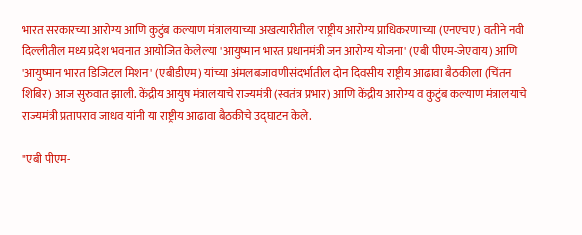भारत सरकारच्या आरोग्य आणि कुटुंब कल्याण मंत्रालयाच्या अखत्यारीतील 'राष्ट्रीय आरोग्य प्राधिकरणाच्या (एनएचए) वतीने नवी दिल्लीतील मध्य प्रदेश भवनात आयोजित केलेल्या 'आयुष्मान भारत प्रधानमंत्री जन आरोग्य योजना' (एबी पीएम-जेएवाय) आणि 'आयुष्मान भारत डिजिटल मिशन' (एबीडीएम) यांच्या अंमलबजावणीसंदर्भातील दोन दिवसीय राष्ट्रीय आढावा बैठकीला (चिंतन शिबिर) आज सुरुवात झाली. केंद्रीय आयुष मंत्रालयाचे राज्यमंत्री (स्वतंत्र प्रभार) आणि केंद्रीय आरोग्य व कुटुंब कल्याण मंत्रालयाचे राज्यमंत्री प्रतापराव जाधव यांनी या राष्ट्रीय आढावा बैठकीचे उद्घाटन केले.

"एबी पीएम-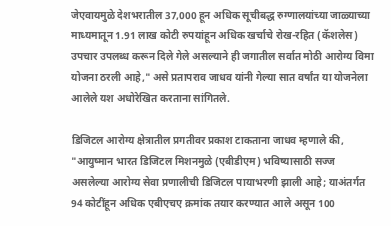जेएवायमुळे देशभरातील 37,000 हून अधिक सूचीबद्ध रुग्णालयांच्या जाळ्याच्या माध्यमातून 1.91 लाख कोटी रुपयांहून अधिक खर्चाचे रोख-रहित (कॅशलेस) उपचार उपलब्ध करून दिले गेले असल्याने ही जगातील सर्वात मोठी आरोग्य विमा योजना ठरली आहे," असे प्रतापराव जाधव यांनी गेल्या सात वर्षांत या योजनेला आलेले यश अधोरेखित करताना सांगितले.

डिजिटल आरोग्य क्षेत्रातील प्रगतीवर प्रकाश टाकताना जाधव म्हणाले की, "आयुष्मान भारत डिजिटल मिशनमुळे (एबीडीएम) भविष्यासाठी सज्ज असलेल्या आरोग्य सेवा प्रणालीची डिजिटल पायाभरणी झाली आहे; याअंतर्गत 94 कोटींहून अधिक एबीएचए क्रमांक तयार करण्यात आले असून 100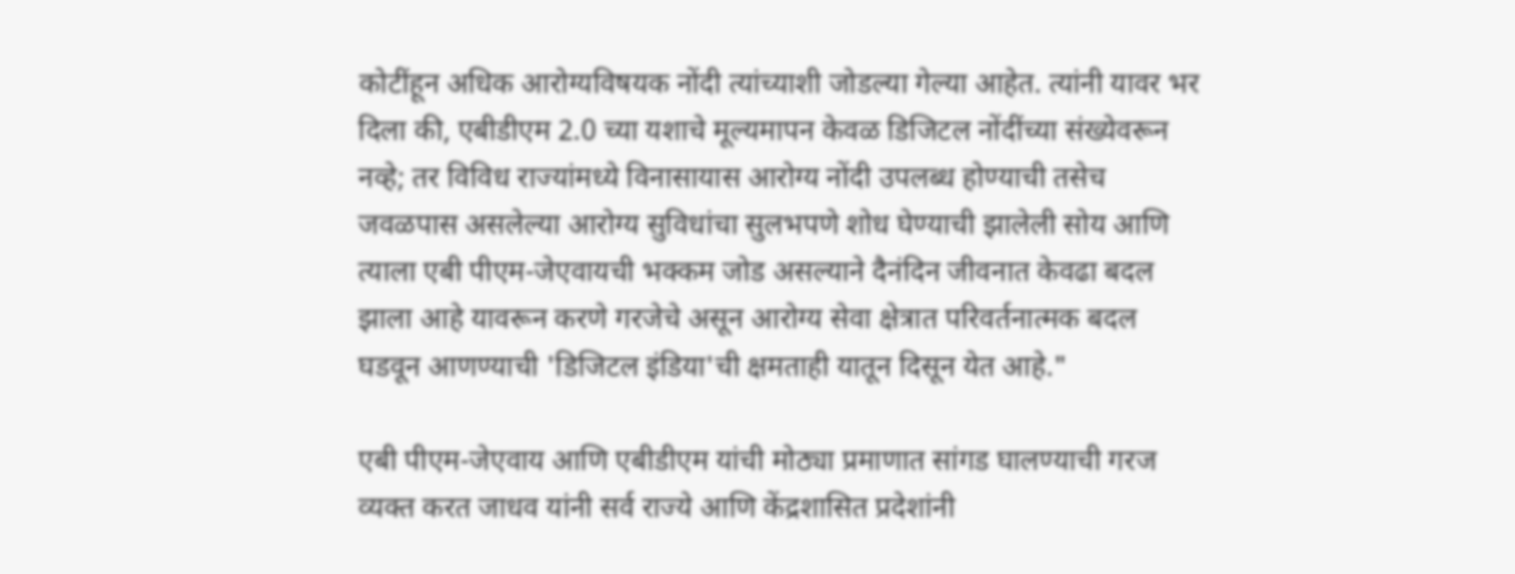कोटींहून अधिक आरोग्यविषयक नोंदी त्यांच्याशी जोडल्या गेल्या आहेत. त्यांनी यावर भर दिला की, एबीडीएम 2.0 च्या यशाचे मूल्यमापन केवळ डिजिटल नोंदींच्या संख्येवरून नव्हे; तर विविध राज्यांमध्ये विनासायास आरोग्य नोंदी उपलब्ध होण्याची तसेच जवळपास असलेल्या आरोग्य सुविधांचा सुलभपणे शोध घेण्याची झालेली सोय आणि त्याला एबी पीएम-जेएवायची भक्कम जोड असल्याने दैनंदिन जीवनात केवढा बदल झाला आहे यावरून करणे गरजेचे असून आरोग्य सेवा क्षेत्रात परिवर्तनात्मक बदल घडवून आणण्याची 'डिजिटल इंडिया'ची क्षमताही यातून दिसून येत आहे."

एबी पीएम-जेएवाय आणि एबीडीएम यांची मोठ्या प्रमाणात सांगड घालण्याची गरज व्यक्त करत जाधव यांनी सर्व राज्ये आणि केंद्रशासित प्रदेशांनी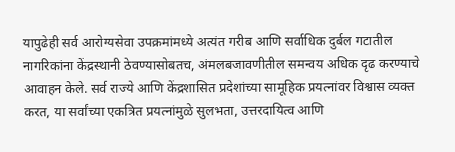यापुढेही सर्व आरोग्यसेवा उपक्रमांमध्ये अत्यंत गरीब आणि सर्वाधिक दुर्बल गटातील नागरिकांना केंद्रस्थानी ठेवण्यासोबतच, अंमलबजावणीतील समन्वय अधिक दृढ करण्याचे आवाहन केले. सर्व राज्ये आणि केंद्रशासित प्रदेशांच्या सामूहिक प्रयत्नांवर विश्वास व्यक्त करत, या सर्वांच्या एकत्रित प्रयत्नांमुळे सुलभता, उत्तरदायित्व आणि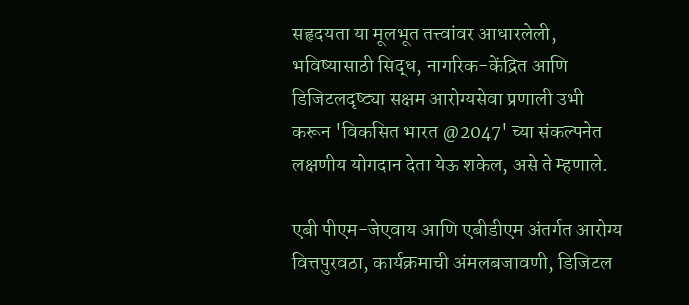सहृदयता या मूलभूत तत्त्वांवर आधारलेली, भविष्यासाठी सिद्ध, नागरिक-केंद्रित आणि डिजिटलदृष्ट्या सक्षम आरोग्यसेवा प्रणाली उभी करून 'विकसित भारत @2047' च्या संकल्पनेत लक्षणीय योगदान देता येऊ शकेल, असे ते म्हणाले.

एबी पीएम-जेएवाय आणि एबीडीएम अंतर्गत आरोग्य वित्तपुरवठा, कार्यक्रमाची अंमलबजावणी, डिजिटल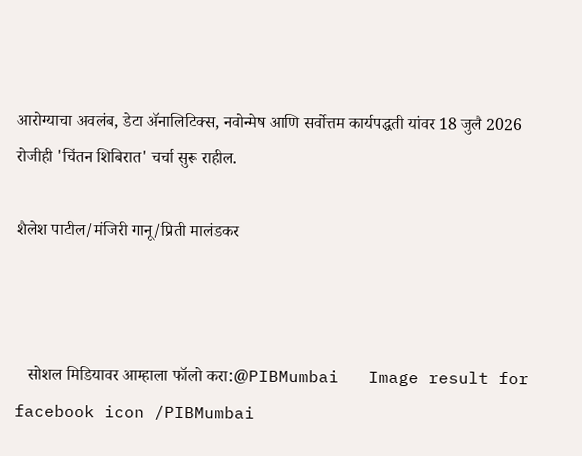आरोग्याचा अवलंब, डेटा ॲनालिटिक्स, नवोन्मेष आणि सर्वोत्तम कार्यपद्धती यांवर 18 जुलै 2026 रोजीही 'चिंतन शिबिरात' चर्चा सुरू राहील.

शैलेश पाटील/मंजिरी गानू/प्रिती मालंडकर



   सोशल मिडियावर आम्हाला फॉलो करा:@PIBMumbai   Image result for facebook icon /PIBMumbai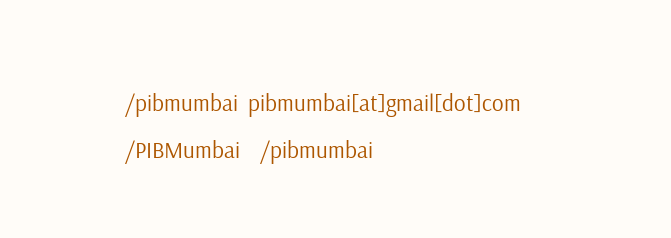/pibmumbai  pibmumbai[at]gmail[dot]com  /PIBMumbai    /pibmumbai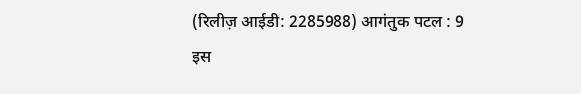(रिलीज़ आईडी: 2285988) आगंतुक पटल : 9
इस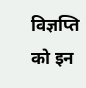विज्ञप्ति को इन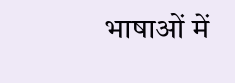भाषाओं में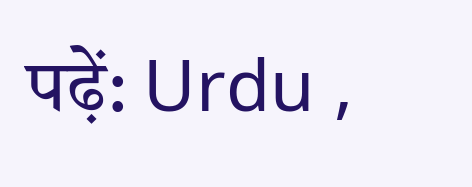पढ़ें: Urdu ,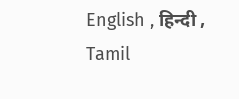English , हिन्दी , Tamil